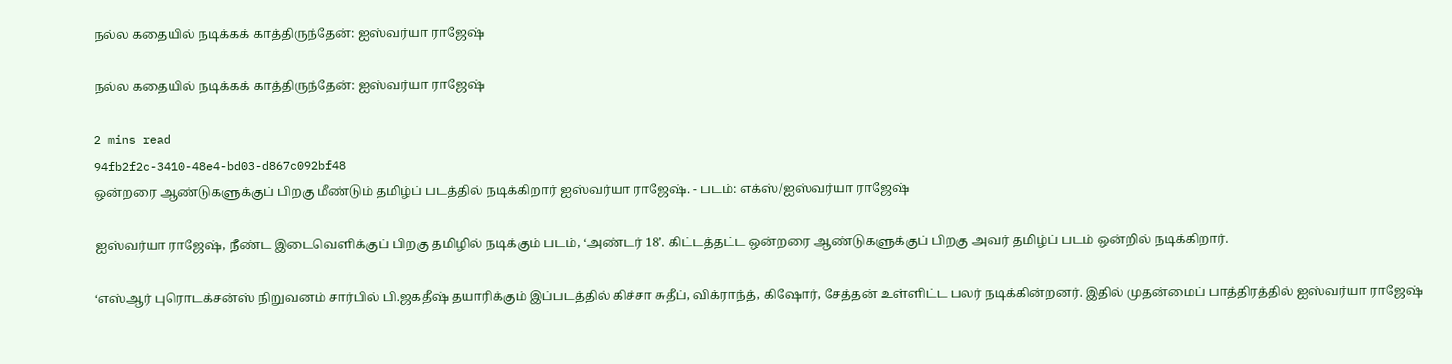நல்ல கதையில் நடிக்கக் காத்திருந்தேன்: ஐஸ்வர்யா ராஜேஷ்

நல்ல கதையில் நடிக்கக் காத்திருந்தேன்: ஐஸ்வர்யா ராஜேஷ்

2 mins read
94fb2f2c-3410-48e4-bd03-d867c092bf48
ஒன்றரை ஆண்டுகளுக்குப் பிறகு மீண்டும் தமிழ்ப் படத்தில் நடிக்கிறார் ஐஸ்வர்யா ராஜேஷ். - படம்: எக்ஸ்/ஐஸ்வர்யா ராஜேஷ்

ஐஸ்வர்யா ராஜேஷ், நீண்ட இடைவெளிக்குப் பிறகு தமிழில் நடிக்கும் படம், ‘அண்டர் 18’. கிட்டத்தட்ட ஒன்றரை ஆண்டுகளுக்குப் பிறகு அவர் தமிழ்ப் படம் ஒன்றில் நடிக்கிறார்.

‘எஸ்ஆர் புரொடக்சன்ஸ் நிறுவனம் சார்பில் பி.ஜகதீஷ் தயாரிக்கும் இப்படத்தில் கிச்சா சுதீப், விக்ராந்த், கிஷோர், சேத்தன் உள்ளிட்ட பலர் நடிக்கின்றனர். இதில் முதன்மைப் பாத்திரத்தில் ஐஸ்வர்யா ராஜே‌ஷ்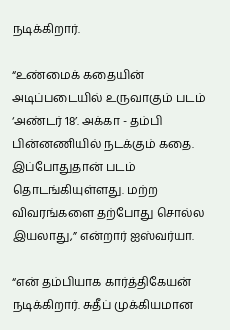நடிக்கிறார்.

“உண்மைக் கதையின் அடிப்படையில் உருவாகும் படம் ‘அண்டர் 18’. அக்கா - தம்பி பின்னணியில் நடக்கும் கதை. இப்போதுதான் படம் தொடங்கியுள்ளது. மற்ற விவரங்களை தற்போது சொல்ல இயலாது,” என்றார் ஐஸ்வர்யா.

“என் தம்பியாக கார்த்திகேயன் நடிக்கிறார். சுதீப் முக்கியமான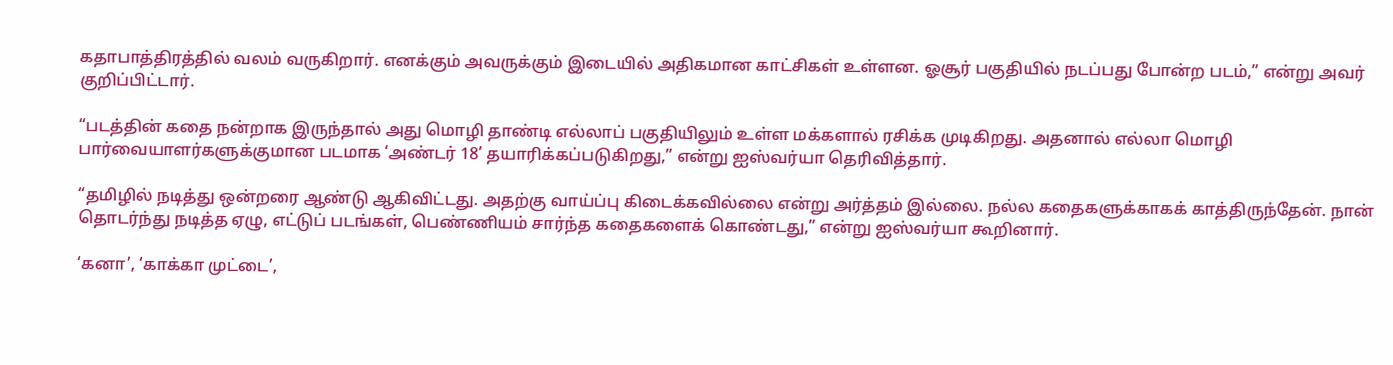கதாபாத்திரத்தில் வலம் வருகிறார். எனக்கும் அவருக்கும் இடையில் அதிகமான காட்சிகள் உள்ளன. ஓசூர் பகுதியில் நடப்பது போன்ற படம்,” என்று அவர் குறிப்பிட்டார்.

“படத்தின் கதை நன்றாக இருந்தால் அது மொழி தாண்டி எல்லாப் பகுதியிலும் உள்ள மக்களால் ரசிக்க முடிகிறது. அதனால் எல்லா மொழி பார்வையாளர்களுக்குமான படமாக ‘அண்டர் 18’ தயாரிக்கப்படுகிறது,” என்று ஐஸ்வர்யா தெரிவித்தார்.

“தமிழில் நடித்து ஒன்றரை ஆண்டு ஆகிவிட்டது. அதற்கு வாய்ப்பு கிடைக்கவில்லை என்று அர்த்தம் இல்லை. நல்ல கதைகளுக்காகக் காத்திருந்தேன். நான் தொடர்ந்து நடித்த ஏழு, எட்டுப் படங்கள், பெண்ணியம் சார்ந்த கதைகளைக் கொண்டது,” என்று ஐஸ்வர்யா கூறினார்.

‘கனா’, ‘காக்கா முட்டை’,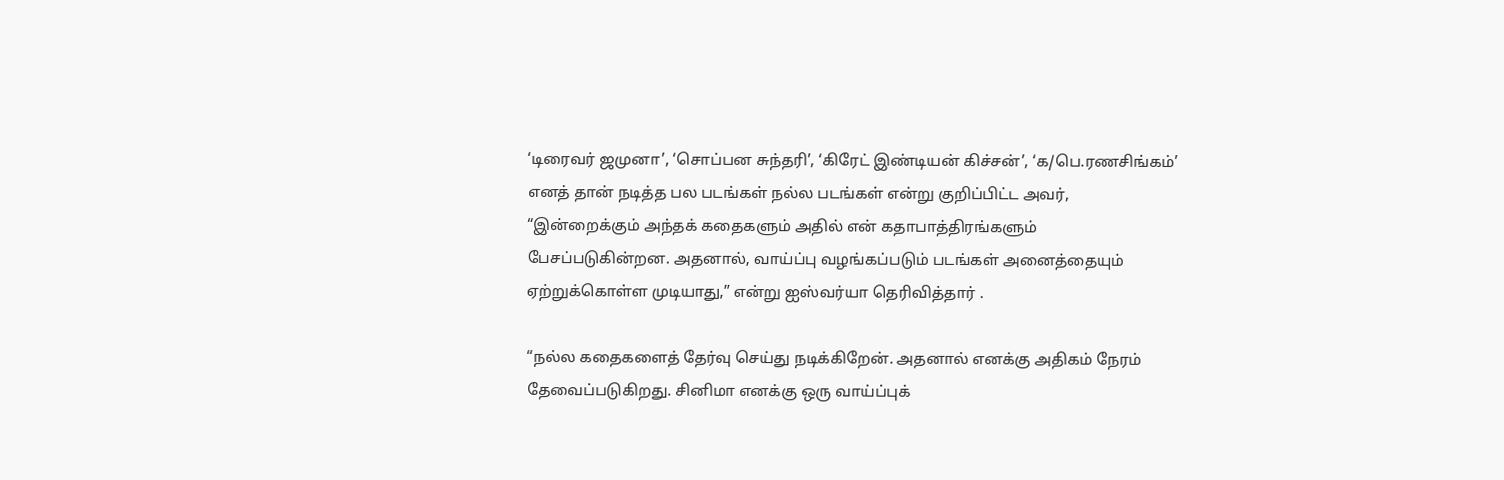‘டிரைவர் ஜமுனா’, ‘சொப்பன சுந்தரி’, ‘கிரேட் இண்டியன் கிச்சன்’, ‘க/பெ.ரணசிங்கம்’ எனத் தான் நடித்த பல படங்கள் நல்ல படங்கள் என்று குறிப்பிட்ட அவர், “இன்றைக்கும் அந்தக் கதைகளும் அதில் என் கதாபாத்திரங்களும் பேசப்படுகின்றன. அதனால், வாய்ப்பு வழங்கப்படும் படங்கள் அனைத்தையும் ஏற்றுக்கொள்ள முடியாது,” என்று ஐஸ்வர்யா தெரிவித்தார் .

“நல்ல கதைகளைத் தேர்வு செய்து நடிக்கிறேன். அதனால் எனக்கு அதிகம் நேரம் தேவைப்படுகிறது. சினிமா எனக்கு ஒரு வாய்ப்புக்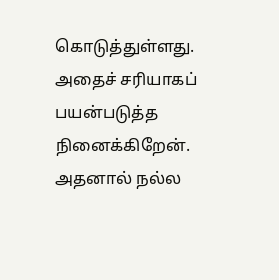கொடுத்துள்ளது. அதைச் சரியாகப் பயன்படுத்த நினைக்கிறேன். அதனால் நல்ல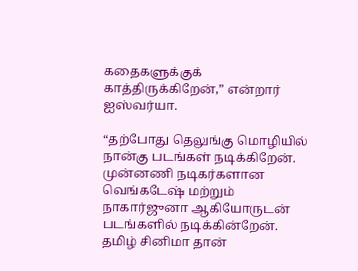கதைகளுக்குக் காத்திருக்கிறேன்,” என்றார் ஐஸ்வர்யா.

“தற்போது தெலுங்கு மொழியில் நான்கு படங்கள் நடிக்கிறேன். முன்னணி நடிகர்களான வெங்கடேஷ் மற்றும் நாகார்ஜுனா ஆகியோருடன் படங்களில் நடிக்கின்றேன். தமிழ் சினிமா தான்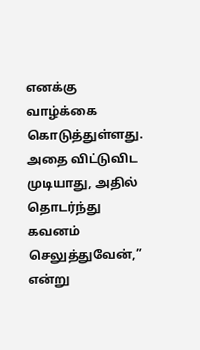எனக்கு வாழ்க்கை கொடுத்துள்ளது. அதை விட்டுவிட முடியாது, அதில் தொடர்ந்து கவனம் செலுத்துவேன்,” என்று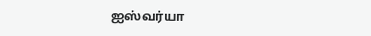ஐஸ்வர்யா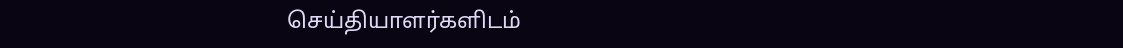செய்தியாளர்களிடம்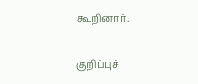கூறினார்.

குறிப்புச்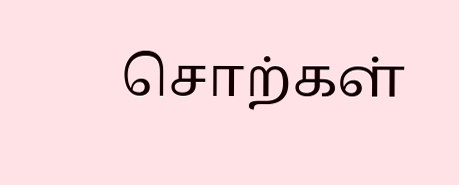சொற்கள்